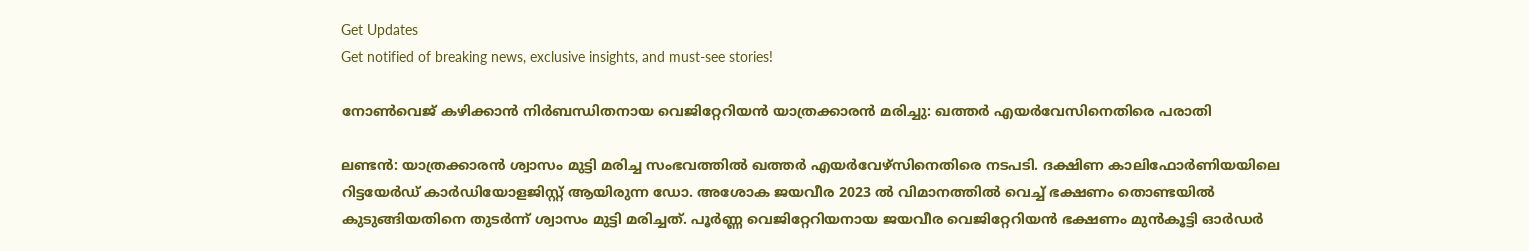Get Updates
Get notified of breaking news, exclusive insights, and must-see stories!

നോണ്‍വെജ് കഴിക്കാന്‍ നിർബന്ധിതനായ വെജിറ്റേറിയന്‍ യാത്രക്കാരന്‍ മരിച്ചു: ഖത്തർ എയർവേസിനെതിരെ പരാതി

ലണ്ടന്‍: യാത്രക്കാരന്‍ ശ്വാസം മുട്ടി മരിച്ച സംഭവത്തില്‍ ഖത്തർ എയർവേഴ്സിനെതിരെ നടപടി. ദക്ഷിണ കാലിഫോർണിയയിലെ റിട്ടയേർഡ് കാർഡിയോളജിസ്റ്റ് ആയിരുന്ന ഡോ. അശോക ജയവീര 2023 ല്‍ വിമാനത്തില്‍ വെച്ച് ഭക്ഷണം തൊണ്ടയില്‍ കുടുങ്ങിയതിനെ തുടർന്ന് ശ്വാസം മുട്ടി മരിച്ചത്. പൂർണ്ണ വെജിറ്റേറിയനായ ജയവീര വെജിറ്റേറിയന്‍ ഭക്ഷണം മുന്‍കൂട്ടി ഓർഡർ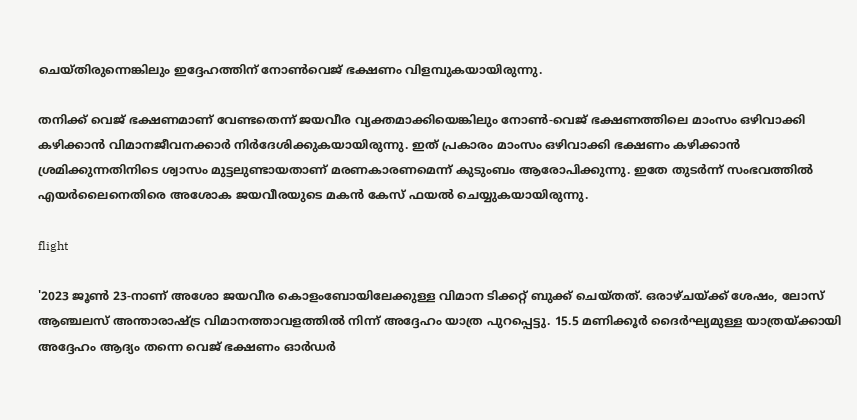ചെയ്തിരുന്നെങ്കിലും ഇദ്ദേഹത്തിന് നോണ്‍വെജ് ഭക്ഷണം വിളമ്പുകയായിരുന്നു.

തനിക്ക് വെജ് ഭക്ഷണമാണ് വേണ്ടതെന്ന് ജയവീര വ്യക്തമാക്കിയെങ്കിലും നോൺ-വെജ് ഭക്ഷണത്തിലെ മാംസം ഒഴിവാക്കി കഴിക്കാൻ വിമാനജീവനക്കാർ നിർദേശിക്കുകയായിരുന്നു. ഇത് പ്രകാരം മാംസം ഒഴിവാക്കി ഭക്ഷണം കഴിക്കാൻ ശ്രമിക്കുന്നതിനിടെ ശ്വാസം മുട്ടലുണ്ടായതാണ് മരണകാരണമെന്ന് കുടുംബം ആരോപിക്കുന്നു. ഇതേ തുടർന്ന് സംഭവത്തിൽ എയര്‍ലൈനെതിരെ അശോക ജയവീരയുടെ മകൻ കേസ് ഫയല്‍ ചെയ്യുകയായിരുന്നു.

flight

'2023 ജൂൺ 23-നാണ് അശോ ജയവീര കൊളംബോയിലേക്കുള്ള വിമാന ടിക്കറ്റ് ബുക്ക് ചെയ്തത്. ഒരാഴ്ചയ്ക്ക് ശേഷം, ലോസ് ആഞ്ചലസ് അന്താരാഷ്ട്ര വിമാനത്താവളത്തിൽ നിന്ന് അദ്ദേഹം യാത്ര പുറപ്പെട്ടു. 15.5 മണിക്കൂർ ദൈർഘ്യമുള്ള യാത്രയ്ക്കായി അദ്ദേഹം ആദ്യം തന്നെ വെജ് ഭക്ഷണം ഓർഡർ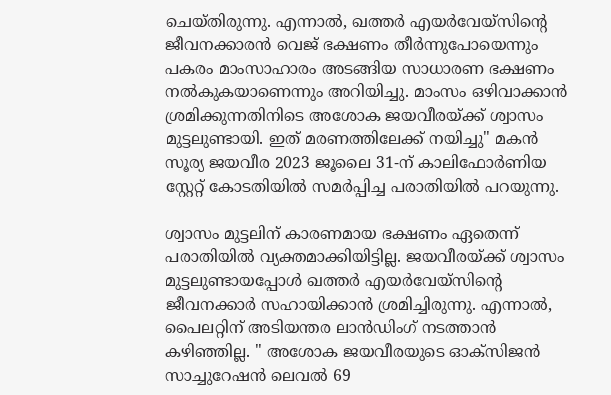ചെയ്തിരുന്നു. എന്നാൽ, ഖത്തർ എയർവേയ്സിന്റെ ജീവനക്കാരൻ വെജ് ഭക്ഷണം തീർന്നുപോയെന്നും പകരം മാംസാഹാരം അടങ്ങിയ സാധാരണ ഭക്ഷണം നൽകുകയാണെന്നും അറിയിച്ചു. മാംസം ഒഴിവാക്കാൻ ശ്രമിക്കുന്നതിനിടെ അശോക ജയവീരയ്ക്ക് ശ്വാസം മുട്ടലുണ്ടായി. ഇത് മരണത്തിലേക്ക് നയിച്ചു" മകൻ സൂര്യ ജയവീര 2023 ജൂലൈ 31-ന് കാലിഫോർണിയ സ്റ്റേറ്റ് കോടതിയിൽ സമർപ്പിച്ച പരാതിയിൽ പറയുന്നു.

ശ്വാസം മുട്ടലിന് കാരണമായ ഭക്ഷണം ഏതെന്ന് പരാതിയിൽ വ്യക്തമാക്കിയിട്ടില്ല. ജയവീരയ്ക്ക് ശ്വാസം മുട്ടലുണ്ടായപ്പോൾ ഖത്തർ എയർവേയ്സിന്റെ ജീവനക്കാർ സഹായിക്കാൻ ശ്രമിച്ചിരുന്നു. എന്നാൽ, പൈലറ്റിന് അടിയന്തര ലാൻഡിംഗ് നടത്താൻ കഴിഞ്ഞില്ല. " അശോക ജയവീരയുടെ ഓക്സിജൻ സാച്ചുറേഷൻ ലെവൽ 69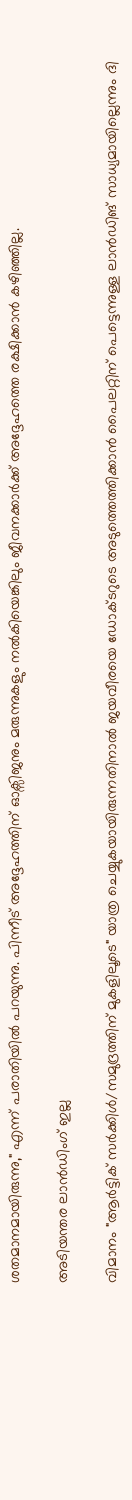ശതമാനമായിരുന്നു," എന്ന് പരാതിയിൽ പറയുന്നു. പിന്നീട് അദ്ദേഹത്തിന് ഓക്സിജനും മരുന്നുകളും നൽകിയെങ്കിലും ജീവനക്കാർക്ക് അദ്ദേഹത്തെ രക്ഷിക്കാൻ കഴിഞ്ഞില്ല.

അടിയന്തര ലാൻഡിംഗ് ഇല്ല

വിമാനം "ആർട്ടിക് സർക്കിൾ/സമുദ്രത്തിന് മുകളിലൂടെ" യാത്ര ചെയ്യുകയായിരുന്നതിനാൽ ജയവീരയെ ഡോക്ടറുടെ അടുത്തെത്തിക്കാൻ പൈലറ്റിന് പെട്ടെന്നുള്ള ലാൻഡിങ് സാധ്യമായില്ലെന്നും ദി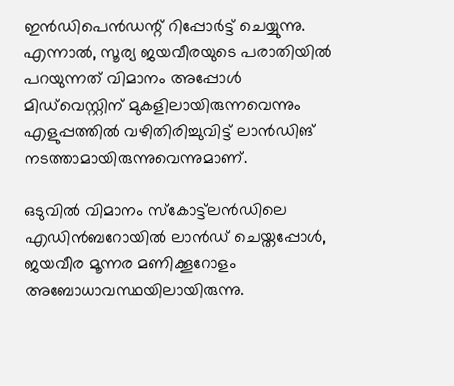ഇൻഡിപെൻഡന്റ് റിപ്പോർട്ട് ചെയ്യുന്നു. എന്നാൽ, സൂര്യ ജയവീരയുടെ പരാതിയില്‍ പറയുന്നത് വിമാനം അപ്പോൾ മിഡ്‌വെസ്റ്റിന് മുകളിലായിരുന്നവെന്നും എളുപ്പത്തിൽ വഴിതിരിച്ചുവിട്ട് ലാന്‍ഡിങ് നടത്താമായിരുന്നുവെന്നുമാണ്.

ഒടുവിൽ വിമാനം സ്കോട്ട്‌ലൻഡിലെ എഡിൻബറോയിൽ ലാൻഡ് ചെയ്തപ്പോൾ, ജയവീര മൂന്നര മണിക്കൂറോളം അബോധാവസ്ഥയിലായിരുന്നു.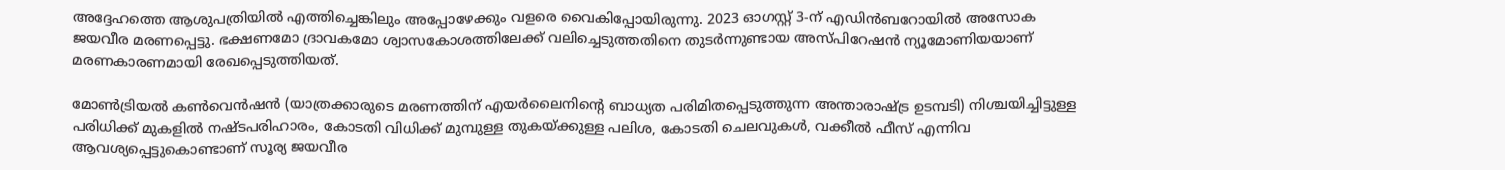അദ്ദേഹത്തെ ആശുപത്രിയിൽ എത്തിച്ചെങ്കിലും അപ്പോഴേക്കും വളരെ വൈകിപ്പോയിരുന്നു. 2023 ഓഗസ്റ്റ് 3-ന് എഡിൻബറോയിൽ അസോക ജയവീര മരണപ്പെട്ടു. ഭക്ഷണമോ ദ്രാവകമോ ശ്വാസകോശത്തിലേക്ക് വലിച്ചെടുത്തതിനെ തുടർന്നുണ്ടായ അസ്പിറേഷൻ ന്യൂമോണിയയാണ് മരണകാരണമായി രേഖപ്പെടുത്തിയത്.

മോൺട്രിയൽ കൺവെൻഷൻ (യാത്രക്കാരുടെ മരണത്തിന് എയർലൈനിന്റെ ബാധ്യത പരിമിതപ്പെടുത്തുന്ന അന്താരാഷ്ട്ര ഉടമ്പടി) നിശ്ചയിച്ചിട്ടുള്ള പരിധിക്ക് മുകളിൽ നഷ്ടപരിഹാരം, കോടതി വിധിക്ക് മുമ്പുള്ള തുകയ്ക്കുള്ള പലിശ, കോടതി ചെലവുകൾ, വക്കീൽ ഫീസ് എന്നിവ ആവശ്യപ്പെട്ടുകൊണ്ടാണ് സൂര്യ ജയവീര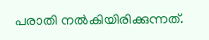പരാതി നല്‍കിയിരിക്കുന്നത്.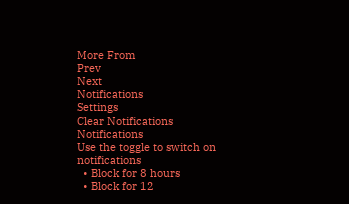More From
Prev
Next
Notifications
Settings
Clear Notifications
Notifications
Use the toggle to switch on notifications
  • Block for 8 hours
  • Block for 12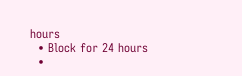hours
  • Block for 24 hours
  •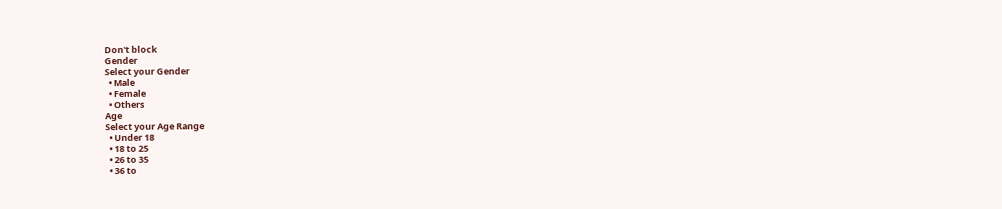Don't block
Gender
Select your Gender
  • Male
  • Female
  • Others
Age
Select your Age Range
  • Under 18
  • 18 to 25
  • 26 to 35
  • 36 to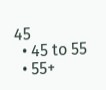45
  • 45 to 55
  • 55+